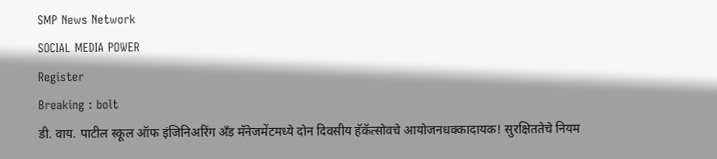SMP News Network
SOCIAL MEDIA POWER
Register
Breaking : bolt
डी. वाय. पाटील स्कूल ऑफ इंजिनिअरिंग अँड मॅनेजमेंटमध्ये दोन दिवसीय हॅकॅत्सोवचे आयोजनधक्कादायक! सुरक्षिततेचे नियम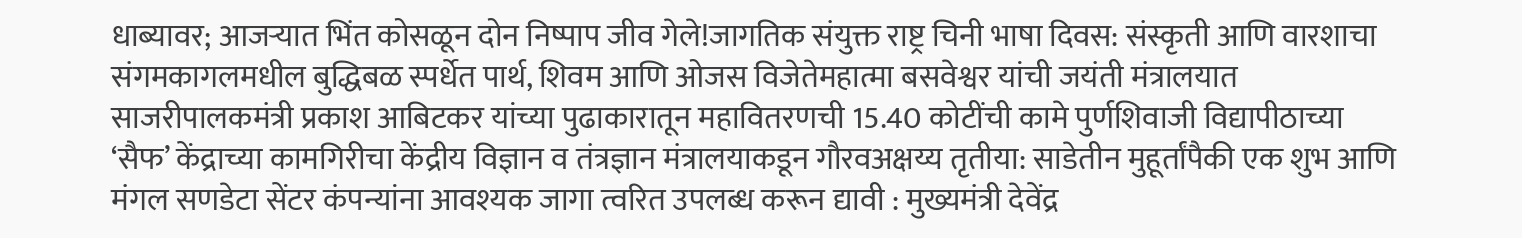धाब्यावर; आजऱ्यात भिंत कोसळून दोन निष्पाप जीव गेले!जागतिक संयुक्त राष्ट्र चिनी भाषा दिवस: संस्कृती आणि वारशाचा संगमकागलमधील बुद्धिबळ स्पर्धेत पार्थ, शिवम आणि ओजस विजेतेमहात्मा बसवेश्वर यांची जयंती मंत्रालयात साजरीपालकमंत्री प्रकाश आबिटकर यांच्या पुढाकारातून महावितरणची 15.40 कोटींची कामे पुर्णशिवाजी विद्यापीठाच्या ‘सैफ’ केंद्राच्या कामगिरीचा केंद्रीय विज्ञान व तंत्रज्ञान मंत्रालयाकडून गौरवअक्षय्य तृतीया: साडेतीन मुहूर्तांपैकी एक शुभ आणि मंगल सणडेटा सेंटर कंपन्यांना आवश्यक जागा त्वरित उपलब्ध करून द्यावी : मुख्यमंत्री देवेंद्र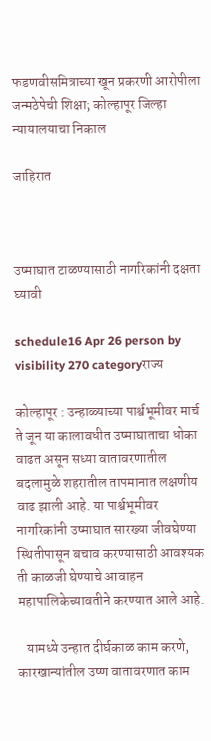फडणवीसमित्राच्या खून प्रकरणी आरोपीला जन्मठेपेची शिक्षा; कोल्हापूर जिल्हा न्यायालयाचा निकाल

जाहिरात



उष्माघात टाळण्यासाठी नागरिकांनी दक्षता घ्यावी

schedule16 Apr 26 person by visibility 270 categoryराज्य

कोल्हापूर : उन्हाळ्याच्या पार्श्वभूमीवर मार्च ते जून या कालावधीत उष्माघाताचा धोका वाढत असून सध्या वातावरणातील बदलामुळे शहरातील तापमानात लक्षणीय वाढ झाली आहे. या पार्श्वभूमीवर नागरिकांनी उष्माघात सारख्या जीवघेण्या स्थितीपासून बचाव करण्यासाठी आवश्यक ती काळजी घेण्याचे आवाहन महापालिकेच्यावतीने करण्यात आले आहे.

   यामध्ये उन्हात दीर्घकाळ काम करणे, कारखान्यांतील उष्ण वातावरणात काम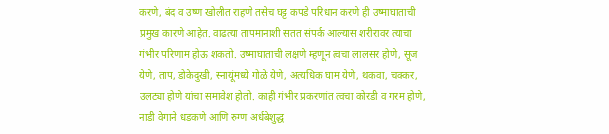करणे, बंद व उष्ण खोलीत राहणे तसेच घट्ट कपडे परिधान करणे ही उष्माघाताची प्रमुख कारणे आहेत. वाढत्या तापमानाशी सतत संपर्क आल्यास शरीरावर त्याचा गंभीर परिणाम होऊ शकतो. उष्माघाताची लक्षणे म्हणून त्वचा लालसर होणे, सूज येणे, ताप, डोकेदुखी, स्नायूंमध्ये गोळे येणे, अत्यधिक घाम येणे, थकवा, चक्कर, उलट्या होणे यांचा समावेश होतो. काही गंभीर प्रकरणांत त्वचा कोरडी व गरम होणे, नाडी वेगाने धडकणे आणि रुग्ण अर्धबेशुद्ध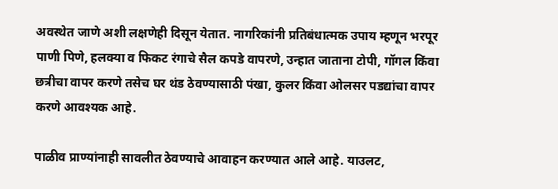अवस्थेत जाणे अशी लक्षणेही दिसून येतात. नागरिकांनी प्रतिबंधात्मक उपाय म्हणून भरपूर पाणी पिणे, हलक्या व फिकट रंगाचे सैल कपडे वापरणे, उन्हात जाताना टोपी, गॉगल किंवा छत्रीचा वापर करणे तसेच घर थंड ठेवण्यासाठी पंखा, कुलर किंवा ओलसर पडद्यांचा वापर करणे आवश्यक आहे.

पाळीव प्राण्यांनाही सावलीत ठेवण्याचे आवाहन करण्यात आले आहे. याउलट,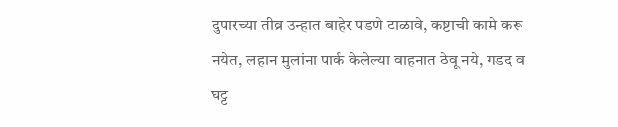दुपारच्या तीव्र उन्हात बाहेर पडणे टाळावे, कष्टाची कामे करू नयेत, लहान मुलांना पार्क केलेल्या वाहनात ठेवू नये, गडद व घट्ट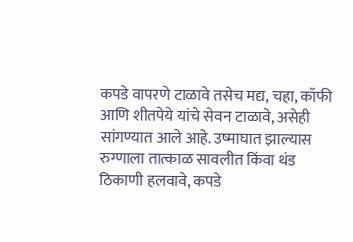कपडे वापरणे टाळावे तसेच मद्य, चहा, कॉफी आणि शीतपेये यांचे सेवन टाळावे, असेही सांगण्यात आले आहे. उष्माघात झाल्यास रुग्णाला तात्काळ सावलीत किंवा थंड ठिकाणी हलवावे, कपडे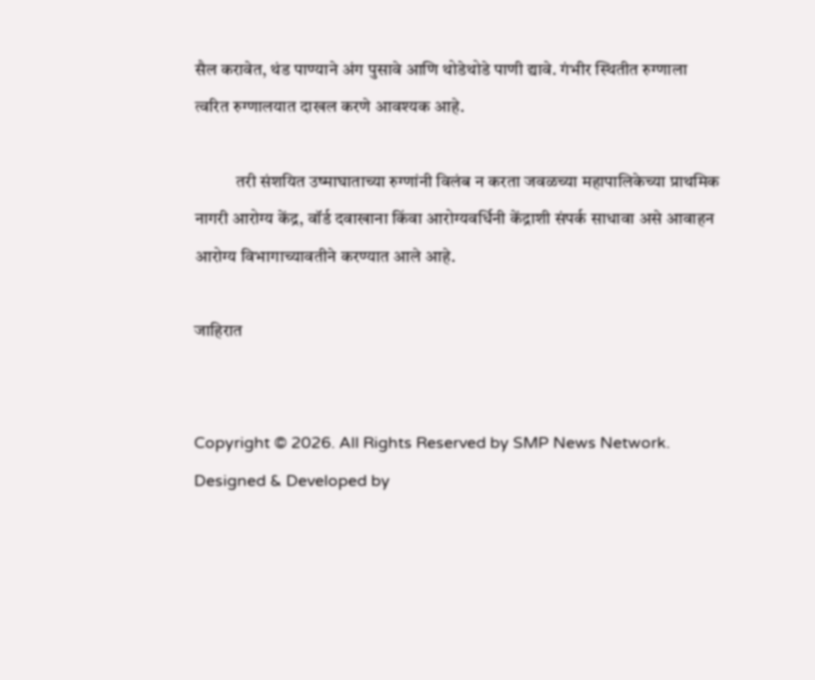सैल करावेत, थंड पाण्याने अंग पुसावे आणि थोडेथोडे पाणी द्यावे. गंभीर स्थितीत रुग्णाला त्वरित रुग्णालयात दाखल करणे आवश्यक आहे.

            तरी संशयित उष्माघाताच्या रुग्णांनी विलंब न करता जवळच्या महापालिकेच्या प्राथमिक नागरी आरोग्य केंद्र, वॉर्ड दवाखाना किंवा आरोग्यवर्धिनी केंद्राशी संपर्क साधावा असे आवाहन आरोग्य विभागाच्यावतीने करण्यात आले आहे.

जाहिरात


Copyright © 2026. All Rights Reserved by SMP News Network.
Designed & Developed by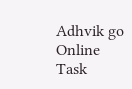Adhvik go Online
Task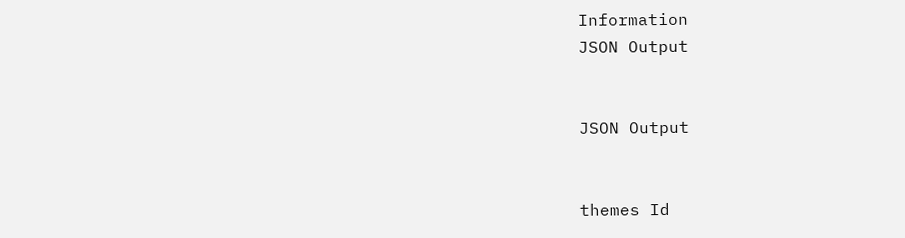Information
JSON Output


JSON Output


themes Id